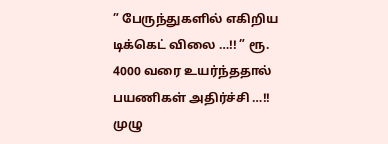” பேருந்துகளில் எகிறிய டிக்கெட் விலை …!! ” ரூ. 4000 வரை உயர்ந்ததால் பயணிகள் அதிர்ச்சி …!! முழு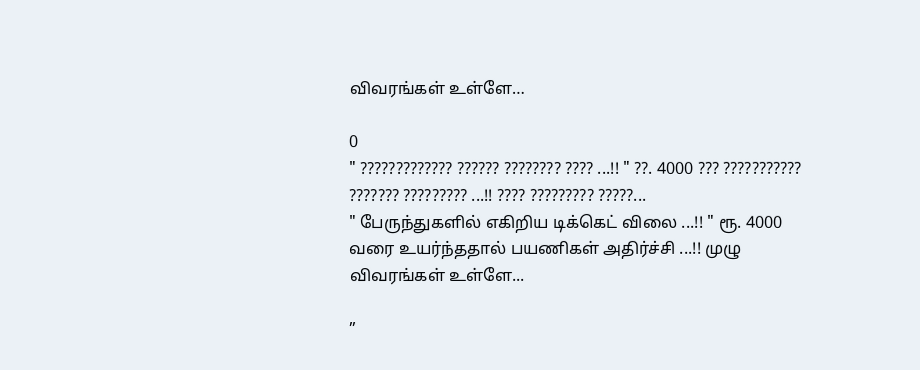விவரங்கள் உள்ளே…

0
" ????????????? ?????? ???????? ???? ...!! " ??. 4000 ??? ??????????? ??????? ????????? ...!! ???? ????????? ?????...
" பேருந்துகளில் எகிறிய டிக்கெட் விலை ...!! " ரூ. 4000 வரை உயர்ந்ததால் பயணிகள் அதிர்ச்சி ...!! முழு விவரங்கள் உள்ளே...

”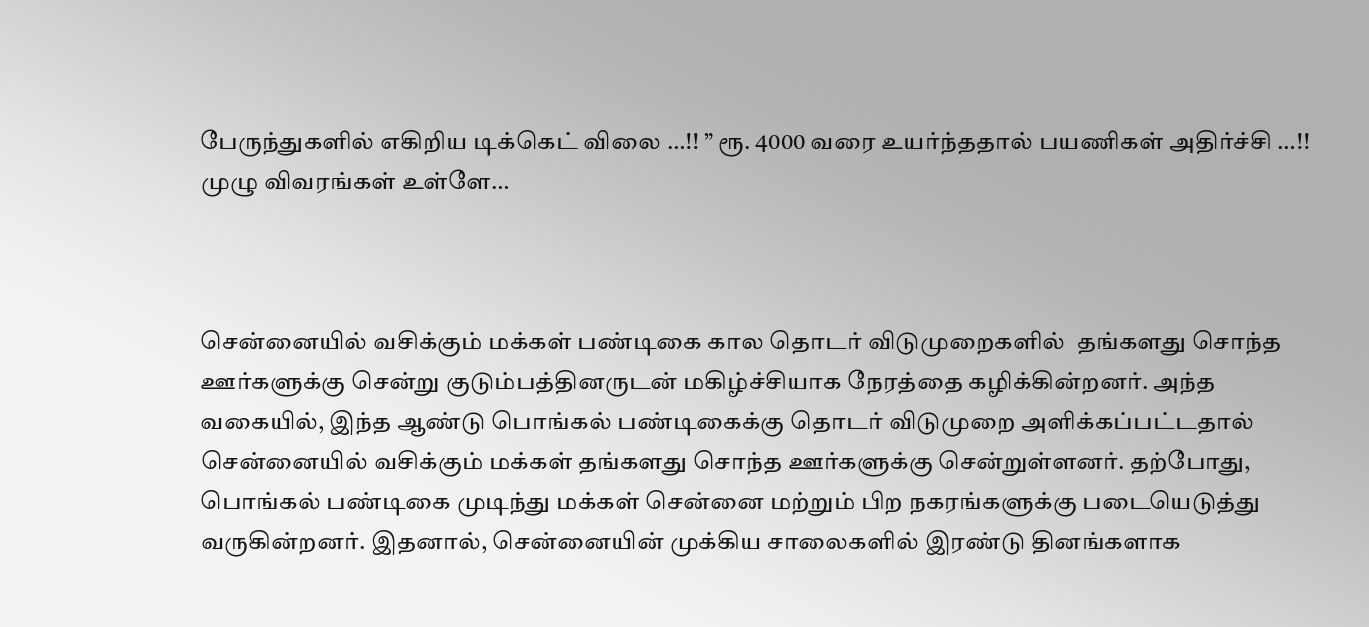பேருந்துகளில் எகிறிய டிக்கெட் விலை …!! ” ரூ. 4000 வரை உயர்ந்ததால் பயணிகள் அதிர்ச்சி …!! முழு விவரங்கள் உள்ளே…



சென்னையில் வசிக்கும் மக்கள் பண்டிகை கால தொடர் விடுமுறைகளில்  தங்களது சொந்த ஊர்களுக்கு சென்று குடும்பத்தினருடன் மகிழ்ச்சியாக நேரத்தை கழிக்கின்றனர். அந்த வகையில், இந்த ஆண்டு பொங்கல் பண்டிகைக்கு தொடர் விடுமுறை அளிக்கப்பட்டதால் சென்னையில் வசிக்கும் மக்கள் தங்களது சொந்த ஊர்களுக்கு சென்றுள்ளனர். தற்போது, பொங்கல் பண்டிகை முடிந்து மக்கள் சென்னை மற்றும் பிற நகரங்களுக்கு படையெடுத்து வருகின்றனர். இதனால், சென்னையின் முக்கிய சாலைகளில் இரண்டு தினங்களாக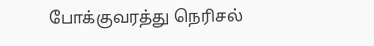போக்குவரத்து நெரிசல்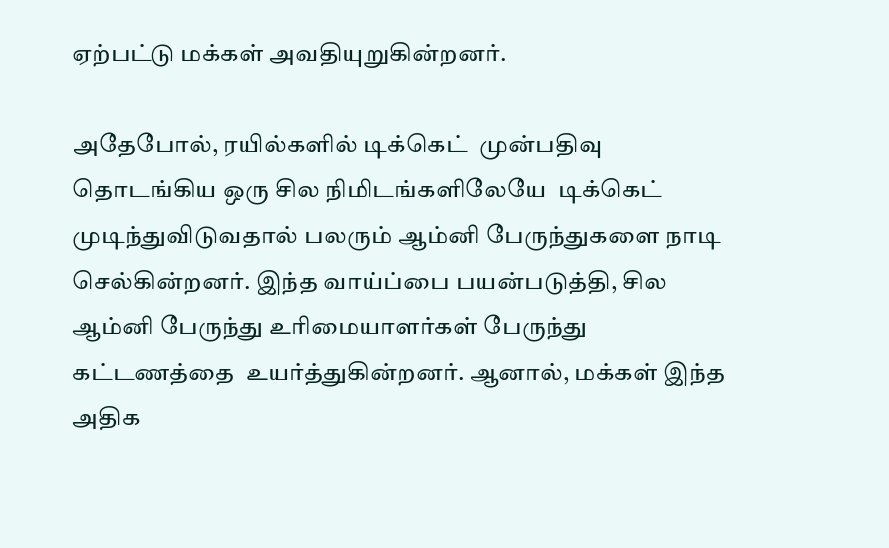ஏற்பட்டு மக்கள் அவதியுறுகின்றனர்.

அதேபோல், ரயில்களில் டிக்கெட்  முன்பதிவு தொடங்கிய ஒரு சில நிமிடங்களிலேயே  டிக்கெட் முடிந்துவிடுவதால் பலரும் ஆம்னி பேருந்துகளை நாடி செல்கின்றனர். இந்த வாய்ப்பை பயன்படுத்தி, சில ஆம்னி பேருந்து உரிமையாளர்கள் பேருந்து கட்டணத்தை  உயர்த்துகின்றனர். ஆனால், மக்கள் இந்த அதிக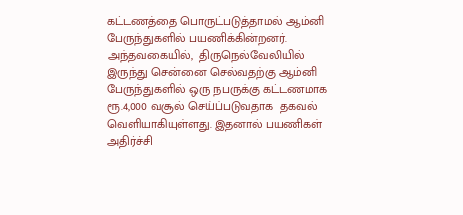கட்டணத்தை பொருட்படுத்தாமல் ஆம்னி பேருந்துகளில் பயணிக்கின்றனர். அந்தவகையில்,  திருநெல்வேலியில் இருந்து சென்னை செல்வதற்கு ஆம்னி பேருந்துகளில் ஒரு நபருக்கு கட்டணமாக  ரூ.4,000 வசூல் செய்ப்படுவதாக  தகவல் வெளியாகியுள்ளது. இதனால் பயணிகள் அதிர்ச்சி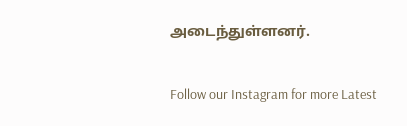அடைந்துள்ளனர்.

Follow our Instagram for more Latest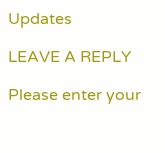Updates

LEAVE A REPLY

Please enter your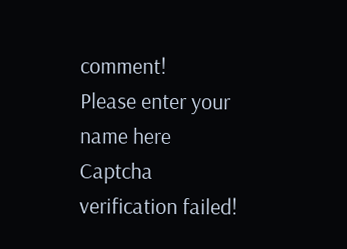comment!
Please enter your name here
Captcha verification failed!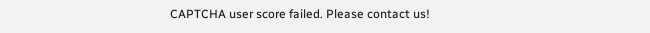CAPTCHA user score failed. Please contact us!